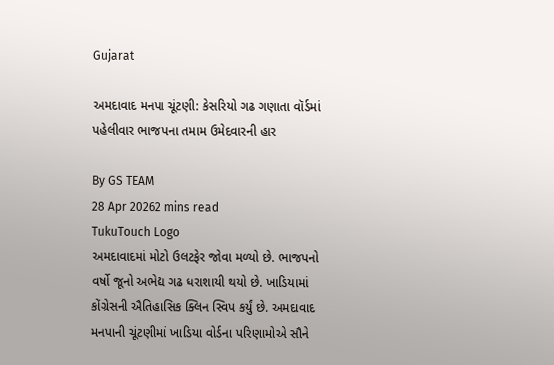Gujarat

અમદાવાદ મનપા ચૂંટણી: કેસરિયો ગઢ ગણાતા વૉર્ડમાં પહેલીવાર ભાજપના તમામ ઉમેદવારની હાર

By GS TEAM
28 Apr 20262 mins read
TukuTouch Logo
અમદાવાદમાં મોટો ઉલટફેર જોવા મળ્યો છે. ભાજપનો વર્ષો જૂનો અભેદ્ય ગઢ ધરાશાયી થયો છે. ખાડિયામાં કોંગ્રેસની ઐતિહાસિક ક્લિન સ્વિપ કર્યું છે. અમદાવાદ મનપાની ચૂંટણીમાં ખાડિયા વોર્ડના પરિણામોએ સૌને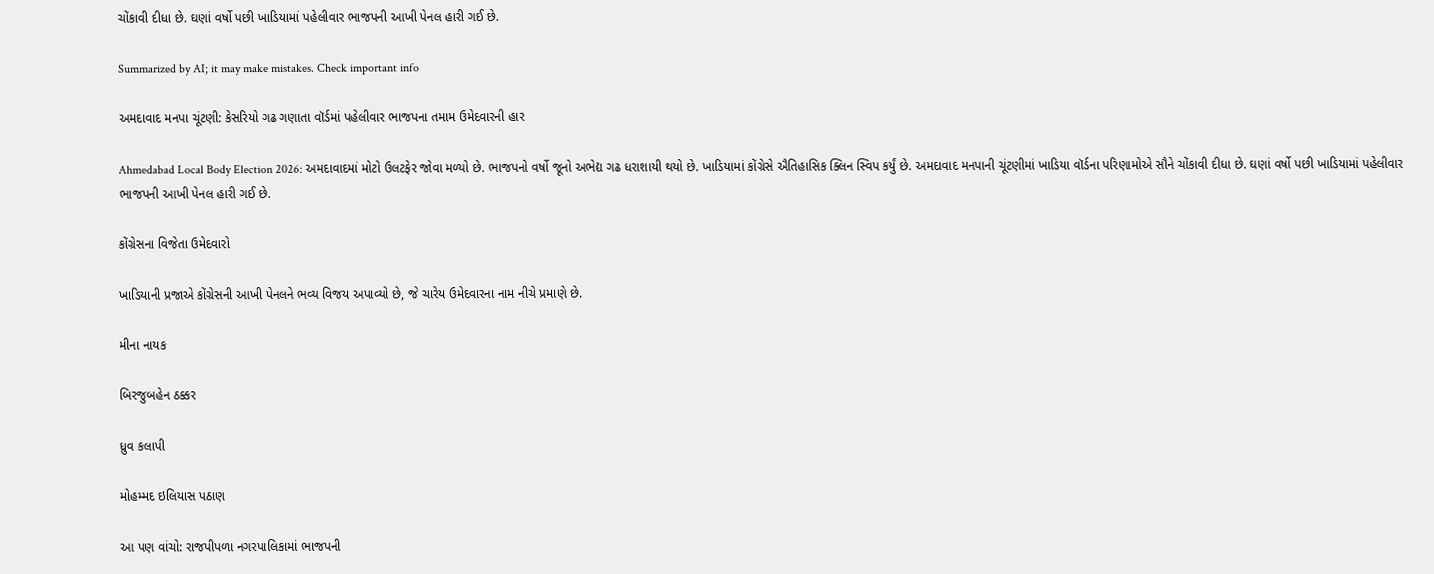ચોંકાવી દીધા છે. ઘણાં વર્ષો પછી ખાડિયામાં પહેલીવાર ભાજપની આખી પેનલ હારી ગઈ છે.

Summarized by AI; it may make mistakes. Check important info

અમદાવાદ મનપા ચૂંટણી: કેસરિયો ગઢ ગણાતા વૉર્ડમાં પહેલીવાર ભાજપના તમામ ઉમેદવારની હાર

Ahmedabad Local Body Election 2026: અમદાવાદમાં મોટો ઉલટફેર જોવા મળ્યો છે. ભાજપનો વર્ષો જૂનો અભેદ્ય ગઢ ધરાશાયી થયો છે. ખાડિયામાં કોંગ્રેસે ઐતિહાસિક ક્લિન સ્વિપ કર્યું છે. અમદાવાદ મનપાની ચૂંટણીમાં ખાડિયા વૉર્ડના પરિણામોએ સૌને ચોંકાવી દીધા છે. ઘણાં વર્ષો પછી ખાડિયામાં પહેલીવાર ભાજપની આખી પેનલ હારી ગઈ છે.

કોંગ્રેસના વિજેતા ઉમેદવારો

ખાડિયાની પ્રજાએ કોંગ્રેસની આખી પેનલને ભવ્ય વિજય અપાવ્યો છે, જે ચારેય ઉમેદવારના નામ નીચે પ્રમાણે છે.

મીના નાયક

બિરજુબહેન ઠક્કર

ધ્રુવ કલાપી

મોહમ્મદ ઇલિયાસ પઠાણ

આ પણ વાંચો: રાજપીપળા નગરપાલિકામાં ભાજપની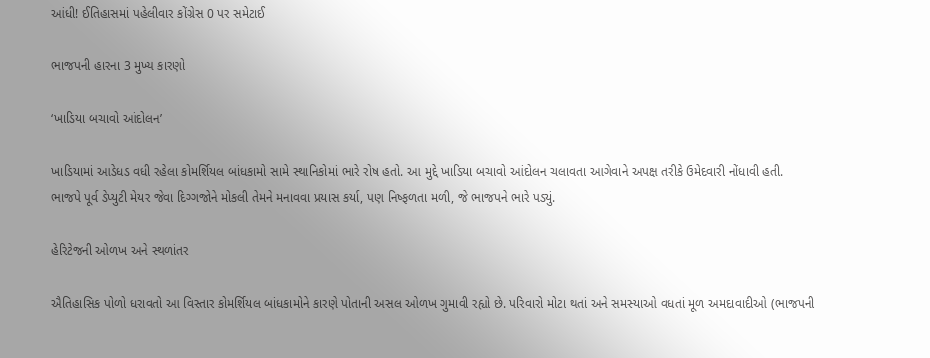આંધી! ઈતિહાસમાં પહેલીવાર કોંગ્રેસ 0 પર સમેટાઈ

ભાજપની હારના 3 મુખ્ય કારણો

‘ખાડિયા બચાવો આંદોલન’

ખાડિયામાં આડેધડ વધી રહેલા કોમર્શિયલ બાંધકામો સામે સ્થાનિકોમાં ભારે રોષ હતો. આ મુદ્દે ખાડિયા બચાવો આંદોલન ચલાવતા આગેવાને અપક્ષ તરીકે ઉમેદવારી નોંધાવી હતી. ભાજપે પૂર્વ ડેપ્યુટી મેયર જેવા દિગ્ગજોને મોકલી તેમને મનાવવા પ્રયાસ કર્યા, પણ નિષ્ફળતા મળી, જે ભાજપને ભારે પડ્યું.

હેરિટેજની ઓળખ અને સ્થળાંતર

ઐતિહાસિક પોળો ધરાવતો આ વિસ્તાર કોમર્શિયલ બાંધકામોને કારણે પોતાની અસલ ઓળખ ગુમાવી રહ્યો છે. પરિવારો મોટા થતાં અને સમસ્યાઓ વધતાં મૂળ અમદાવાદીઓ (ભાજપની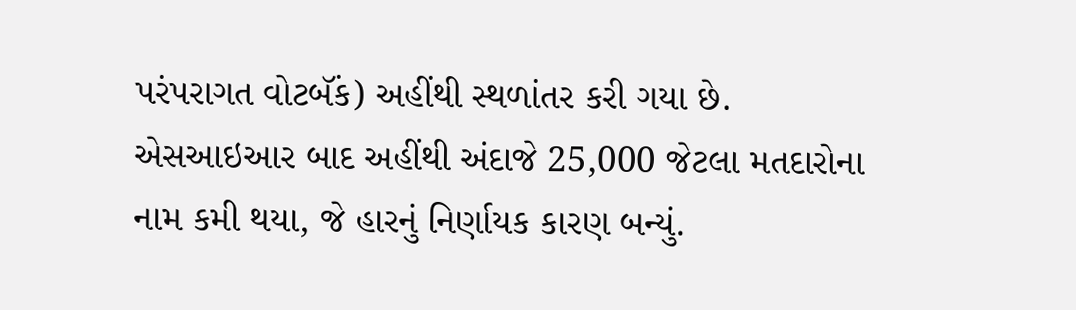પરંપરાગત વોટબૅંક) અહીંથી સ્થળાંતર કરી ગયા છે. એસઆઇઆર બાદ અહીંથી અંદાજે 25,000 જેટલા મતદારોના નામ કમી થયા, જે હારનું નિર્ણાયક કારણ બન્યું.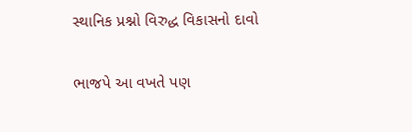સ્થાનિક પ્રશ્નો વિરુદ્ધ વિકાસનો દાવો

ભાજપે આ વખતે પણ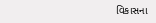વિકાસના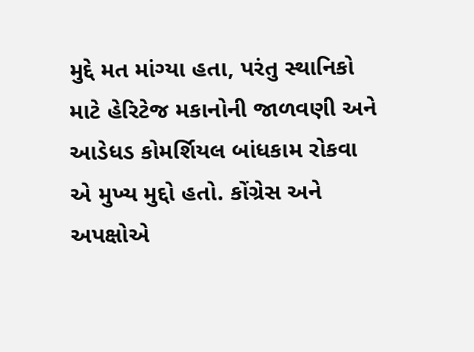મુદ્દે મત માંગ્યા હતા, પરંતુ સ્થાનિકો માટે હેરિટેજ મકાનોની જાળવણી અને આડેધડ કોમર્શિયલ બાંધકામ રોકવા એ મુખ્ય મુદ્દો હતો. કોંગ્રેસ અને અપક્ષોએ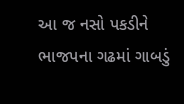આ જ નસો પકડીને ભાજપના ગઢમાં ગાબડું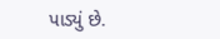પાડ્યું છે.